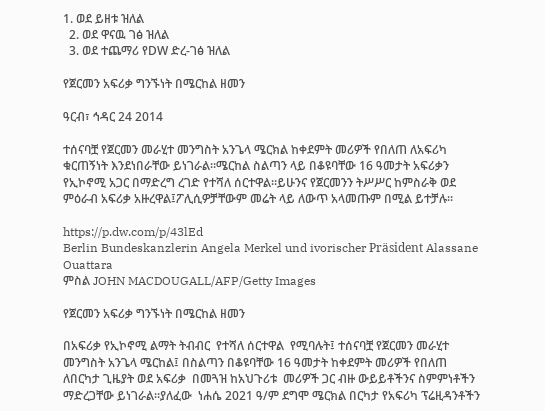1. ወደ ይዘቱ ዝለል
  2. ወደ ዋናዉ ገፅ ዝለል
  3. ወደ ተጨማሪ የDW ድረ-ገፅ ዝለል

የጀርመን አፍሪቃ ግንኙነት በሜርከል ዘመን

ዓርብ፣ ኅዳር 24 2014

ተሰናባቿ የጀርመን መራሂተ መንግስት አንጌላ ሜርክል ከቀደምት መሪዎች የበለጠ ለአፍሪካ ቁርጠኝነት እንደነበራቸው ይነገራል።ሜርከል ስልጣን ላይ በቆዩባቸው 16 ዓመታት አፍሪቃን የኢኮኖሚ አጋር በማድረግ ረገድ የተሻለ ሰርተዋል።ይሁንና የጀርመንን ትሥሥር ከምስራቅ ወደ ምዕራብ አፍሪቃ አዙረዋል፤ፖሊሲዎቻቸውም መሬት ላይ ለውጥ አላመጡም በሚል ይተቻሉ።

https://p.dw.com/p/43lEd
Berlin Bundeskanzlerin Angela Merkel und ivorischer Präsident Alassane Ouattara
ምስል JOHN MACDOUGALL/AFP/Getty Images

የጀርመን አፍሪቃ ግንኙነት በሜርከል ዘመን

በአፍሪቃ የኢኮኖሚ ልማት ትብብር  የተሻለ ሰርተዋል  የሚባሉት፤ ተሰናባቿ የጀርመን መራሂተ መንግስት አንጌላ ሜርከል፤ በስልጣን በቆዩባቸው 16 ዓመታት ከቀደምት መሪዎች የበለጠ  ለበርካታ ጊዜያት ወደ አፍሪቃ  በመጓዝ ከአህጉሪቱ  መሪዎች ጋር ብዙ ውይይቶችንና ስምምነቶችን ማድረጋቸው ይነገራል።ያለፈው  ነሐሴ 2021 ዓ/ም ደግሞ ሜርክል በርካታ የአፍሪካ ፕሬዚዳንቶችን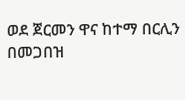ወደ ጀርመን ዋና ከተማ በርሊን በመጋበዝ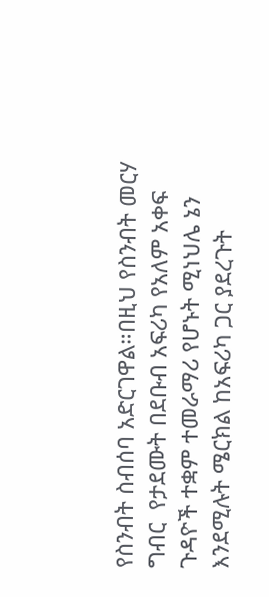የስንብት ስብሰባ አድርገዋል።በዚህ የስንብት መርሃ ግብር  የታደሙት በደቡብ አፍሪካ የአለም አቀፍ ጉዳዮች ተቋም ተመራማሪ የሆኑት ሚነህሌ ኔን እንደሚሉት ሜርክል ከአፍሪካ ጋር ያደረጉት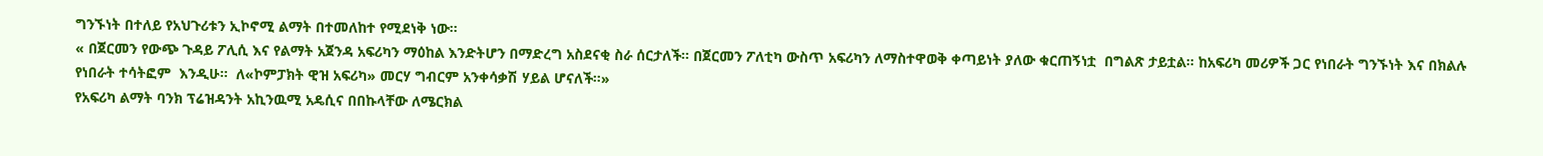ግንኙነት በተለይ የአህጉሪቱን ኢኮኖሚ ልማት በተመለከተ የሚደነቅ ነው።
« በጀርመን የውጭ ጉዳይ ፖሊሲ እና የልማት አጀንዳ አፍሪካን ማዕከል እንድትሆን በማድረግ አስደናቂ ስራ ሰርታለች። በጀርመን ፖለቲካ ውስጥ አፍሪካን ለማስተዋወቅ ቀጣይነት ያለው ቁርጠኝነቷ  በግልጽ ታይቷል። ከአፍሪካ መሪዎች ጋር የነበራት ግንኙነት እና በክልሉ  የነበራት ተሳትፎም  እንዲሁ።  ለ«ኮምፓክት ዊዝ አፍሪካ» መርሃ ግብርም አንቀሳቃሽ ሃይል ሆናለች።»
የአፍሪካ ልማት ባንክ ፕሬዝዳንት አኪንዉሚ አዴሲና በበኩላቸው ለሜርክል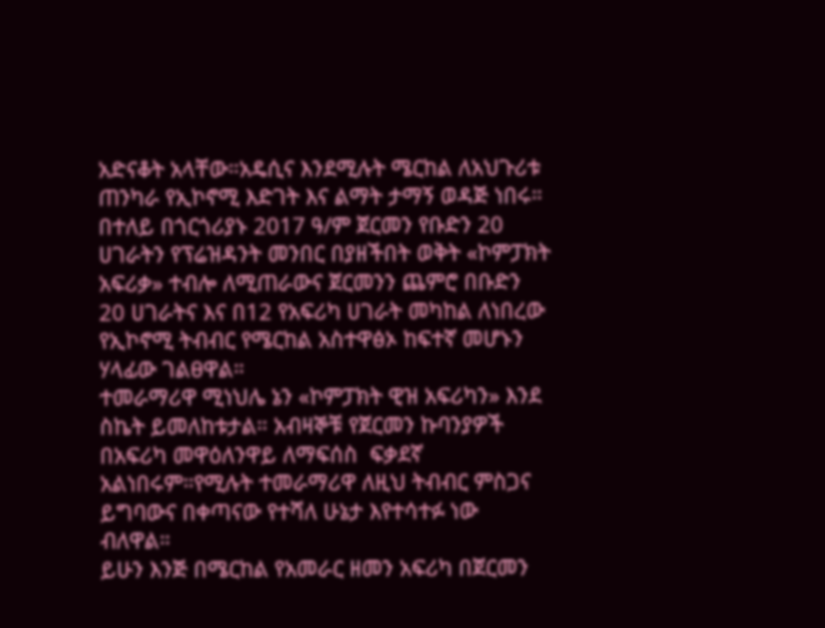አድናቆት አላቸው።አዴሲና እንደሚሉት ሜርከል ለአህጉሪቱ ጠንካራ የኢኮኖሚ እድገት እና ልማት ታማኝ ወዳጅ ነበሩ።
በተለይ በጎርጎሪያኑ 2017 ዓ/ም ጀርመን የቡድን 20 ሀገራትን የፕሬዝዳንት መንበር በያዘችበት ወቅት «ኮምፓክት አፍሪቃ» ተብሎ ለሚጠራውና ጀርመንን ጨምሮ በቡድን 20 ሀገራትና እና በ12 የአፍሪካ ሀገራት መካከል ለነበረው የኢኮኖሚ ትብብር የሜርከል አስተዋፅኦ ከፍተኛ መሆኑን ሃላፊው ገልፀዋል።
ተመራማሪዋ ሚነህሌ ኔን «ኮምፓክት ዊዝ አፍሪካን» እንደ ስኬት ይመለከቱታል። አብዛኞቹ የጀርመን ኩባንያዎች በአፍሪካ መዋዕለንዋይ ለማፍሰስ  ፍቃደኛ አልነበሩም።የሚሉት ተመራማሪዋ ለዚህ ትብብር ምስጋና ይግባውና በቀጣናው የተሻለ ሁኔታ እየተሳተፉ ነው ብለዋል።
ይሁን እንጅ በሜርከል የአመራር ዘመን አፍሪካ በጀርመን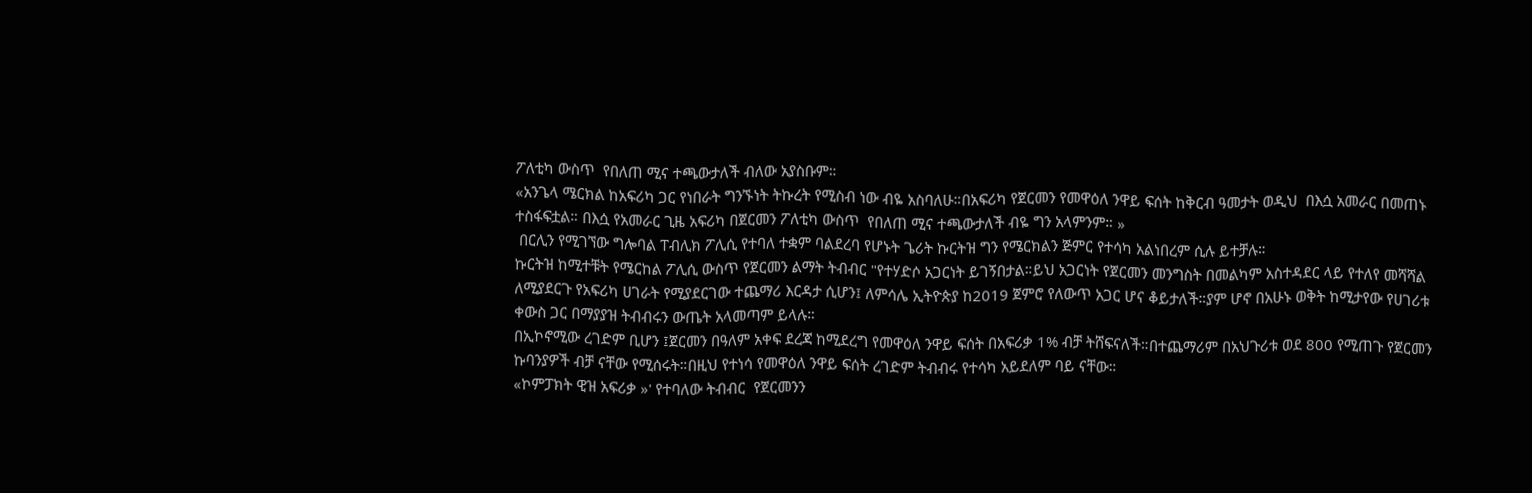ፖለቲካ ውስጥ  የበለጠ ሚና ተጫውታለች ብለው አያስቡም።
«አንጌላ ሜርክል ከአፍሪካ ጋር የነበራት ግንኙነት ትኩረት የሚስብ ነው ብዬ አስባለሁ።በአፍሪካ የጀርመን የመዋዕለ ንዋይ ፍሰት ከቅርብ ዓመታት ወዲህ  በእሷ አመራር በመጠኑ ተስፋፍቷል። በእሷ የአመራር ጊዜ አፍሪካ በጀርመን ፖለቲካ ውስጥ  የበለጠ ሚና ተጫውታለች ብዬ ግን አላምንም። »
 በርሊን የሚገኘው ግሎባል ፐብሊክ ፖሊሲ የተባለ ተቋም ባልደረባ የሆኑት ጌሪት ኩርትዝ ግን የሜርክልን ጅምር የተሳካ አልነበረም ሲሉ ይተቻሉ።
ኩርትዝ ከሚተቹት የሜርከል ፖሊሲ ውስጥ የጀርመን ልማት ትብብር "የተሃድሶ አጋርነት ይገኝበታል።ይህ አጋርነት የጀርመን መንግስት በመልካም አስተዳደር ላይ የተለየ መሻሻል ለሚያደርጉ የአፍሪካ ሀገራት የሚያደርገው ተጨማሪ እርዳታ ሲሆን፤ ለምሳሌ ኢትዮጵያ ከ2019 ጀምሮ የለውጥ አጋር ሆና ቆይታለች።ያም ሆኖ በአሁኑ ወቅት ከሚታየው የሀገሪቱ ቀውስ ጋር በማያያዝ ትብብሩን ውጤት አላመጣም ይላሉ።
በኢኮኖሚው ረገድም ቢሆን ፤ጀርመን በዓለም አቀፍ ደረጃ ከሚደረግ የመዋዕለ ንዋይ ፍሰት በአፍሪቃ 1% ብቻ ትሸፍናለች።በተጨማሪም በአህጉሪቱ ወደ 800 የሚጠጉ የጀርመን ኩባንያዎች ብቻ ናቸው የሚሰሩት።በዚህ የተነሳ የመዋዕለ ንዋይ ፍሰት ረገድም ትብብሩ የተሳካ አይደለም ባይ ናቸው።
«ኮምፓክት ዊዝ አፍሪቃ »' የተባለው ትብብር  የጀርመንን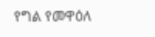የግል የመዋዕለ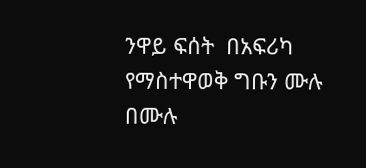ንዋይ ፍሰት  በአፍሪካ የማስተዋወቅ ግቡን ሙሉ በሙሉ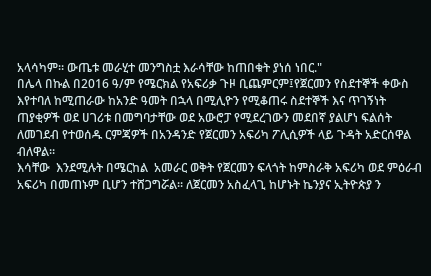አላሳካም። ውጤቱ መራሂተ መንግስቷ እራሳቸው ከጠበቁት ያነሰ ነበር."
በሌላ በኩል በ2016 ዓ/ም የሜርክል የአፍሪቃ ጉዞ ቢጨምርም፤የጀርመን የስደተኞች ቀውስ እየተባለ ከሚጠራው ከአንድ ዓመት በኋላ በሚሊዮን የሚቆጠሩ ስደተኞች እና ጥገኝነት ጠያቂዎች ወደ ሀገሪቱ በመግባታቸው ወደ አውሮፓ የሚደረገውን መደበኛ ያልሆነ ፍልሰት ለመገደብ የተወሰዱ ርምጃዎች በአንዳንድ የጀርመን አፍሪካ ፖሊሲዎች ላይ ጉዳት አድርሰዋል ብለዋል።
እሳቸው  እንደሚሉት በሜርከል  አመራር ወቅት የጀርመን ፍላጎት ከምስራቅ አፍሪካ ወደ ምዕራብ አፍሪካ በመጠኑም ቢሆን ተሸጋግሯል። ለጀርመን አስፈላጊ ከሆኑት ኬንያና ኢትዮጵያ ን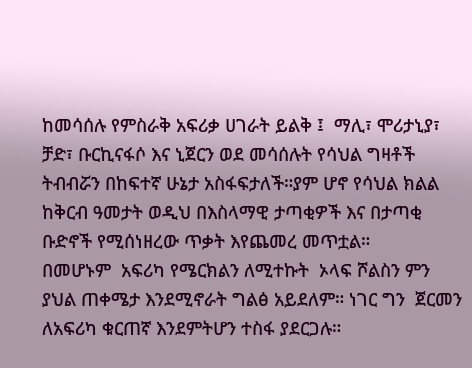ከመሳሰሉ የምስራቅ አፍሪቃ ሀገራት ይልቅ ፤  ማሊ፣ ሞሪታኒያ፣ ቻድ፣ ቡርኪናፋሶ እና ኒጀርን ወደ መሳሰሉት የሳህል ግዛቶች  ትብብሯን በከፍተኛ ሁኔታ አስፋፍታለች።ያም ሆኖ የሳህል ክልል ከቅርብ ዓመታት ወዲህ በእስላማዊ ታጣቂዎች እና በታጣቂ ቡድኖች የሚሰነዘረው ጥቃት እየጨመረ መጥቷል።
በመሆኑም  አፍሪካ የሜርክልን ለሚተኩት  ኦላፍ ሾልስን ምን ያህል ጠቀሜታ እንደሚኖራት ግልፅ አይደለም። ነገር ግን  ጀርመን ለአፍሪካ ቁርጠኛ እንደምትሆን ተስፋ ያደርጋሉ።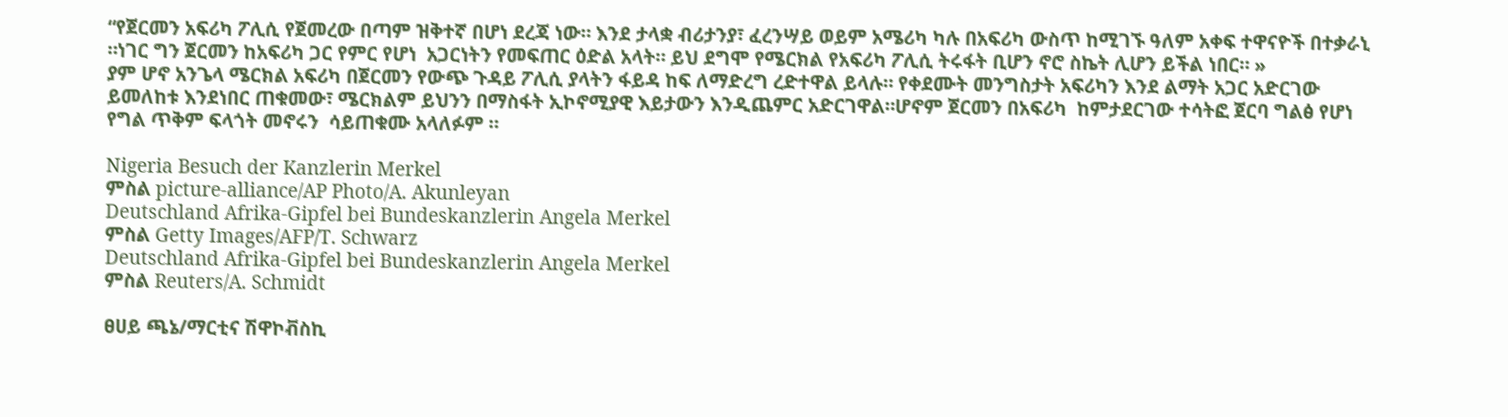“የጀርመን አፍሪካ ፖሊሲ የጀመረው በጣም ዝቅተኛ በሆነ ደረጃ ነው። እንደ ታላቋ ብሪታንያ፣ ፈረንሣይ ወይም አሜሪካ ካሉ በአፍሪካ ውስጥ ከሚገኙ ዓለም አቀፍ ተዋናዮች በተቃራኒ ።ነገር ግን ጀርመን ከአፍሪካ ጋር የምር የሆነ  አጋርነትን የመፍጠር ዕድል አላት። ይህ ደግሞ የሜርክል የአፍሪካ ፖሊሲ ትሩፋት ቢሆን ኖሮ ስኬት ሊሆን ይችል ነበር። »
ያም ሆኖ አንጌላ ሜርክል አፍሪካ በጀርመን የውጭ ጉዳይ ፖሊሲ ያላትን ፋይዳ ከፍ ለማድረግ ረድተዋል ይላሉ። የቀደሙት መንግስታት አፍሪካን እንደ ልማት አጋር አድርገው ይመለከቱ እንደነበር ጠቁመው፣ ሜርክልም ይህንን በማስፋት ኢኮኖሚያዊ እይታውን እንዲጨምር አድርገዋል።ሆኖም ጀርመን በአፍሪካ  ከምታደርገው ተሳትፎ ጀርባ ግልፅ የሆነ የግል ጥቅም ፍላጎት መኖሩን  ሳይጠቁሙ አላለፉም ።

Nigeria Besuch der Kanzlerin Merkel
ምስል picture-alliance/AP Photo/A. Akunleyan
Deutschland Afrika-Gipfel bei Bundeskanzlerin Angela Merkel
ምስል Getty Images/AFP/T. Schwarz
Deutschland Afrika-Gipfel bei Bundeskanzlerin Angela Merkel
ምስል Reuters/A. Schmidt

ፀሀይ ጫኔ/ማርቲና ሽዋኮቭስኪ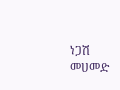ነጋሽ መሀመድ